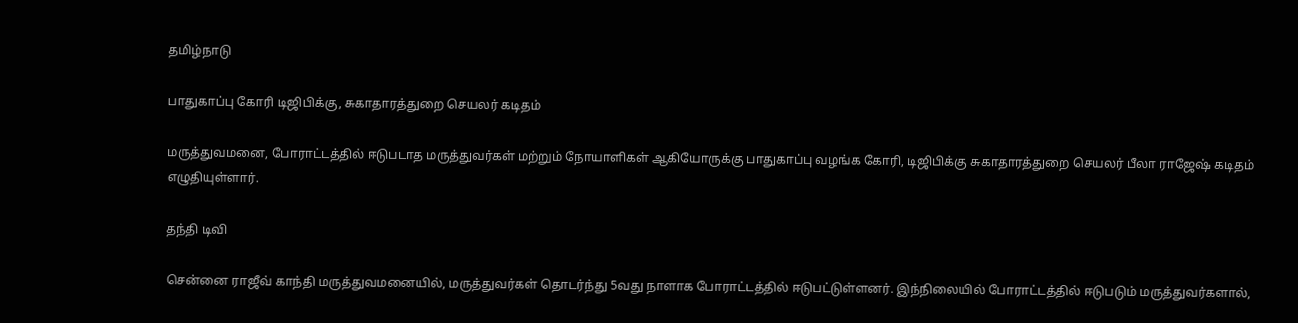தமிழ்நாடு

பாதுகாப்பு கோரி டிஜிபிக்கு, சுகாதாரத்துறை செயலர் கடிதம்

மருத்துவமனை, போராட்டத்தில் ஈடுபடாத மருத்துவர்கள் மற்றும் நோயாளிகள் ஆகியோருக்கு பாதுகாப்பு வழங்க கோரி, டிஜிபிக்கு சுகாதாரத்துறை செயலர் பீலா ராஜேஷ் கடிதம் எழுதியுள்ளார்.

தந்தி டிவி

சென்னை ராஜீவ் காந்தி மருத்துவமனையில், மருத்துவர்கள் தொடர்ந்து 5வது நாளாக போராட்டத்தில் ஈடுபட்டுள்ளனர். இந்நிலையில் போராட்டத்தில் ஈடுபடும் மருத்துவர்களால்,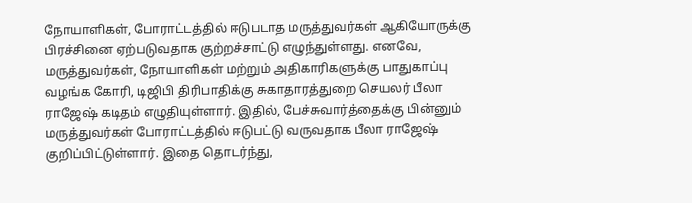நோயாளிகள், போராட்டத்தில் ஈடுபடாத மருத்துவர்கள் ஆகியோருக்கு பிரச்சினை ஏற்படுவதாக குற்றச்சாட்டு எழுந்துள்ளது. எனவே, மருத்துவர்கள், நோயாளிகள் மற்றும் அதிகாரிகளுக்கு பாதுகாப்பு வழங்க கோரி, டிஜிபி திரிபாதிக்கு சுகாதாரத்துறை செயலர் பீலா ராஜேஷ் கடிதம் எழுதியுள்ளார். இதில், பேச்சுவார்த்தைக்கு பின்னும் மருத்துவர்கள் போராட்டத்தில் ஈடுபட்டு வருவதாக பீலா ராஜேஷ் குறிப்பிட்டுள்ளார். இதை தொடர்ந்து,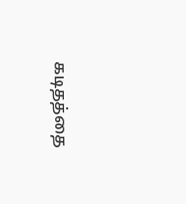கடிதத்தை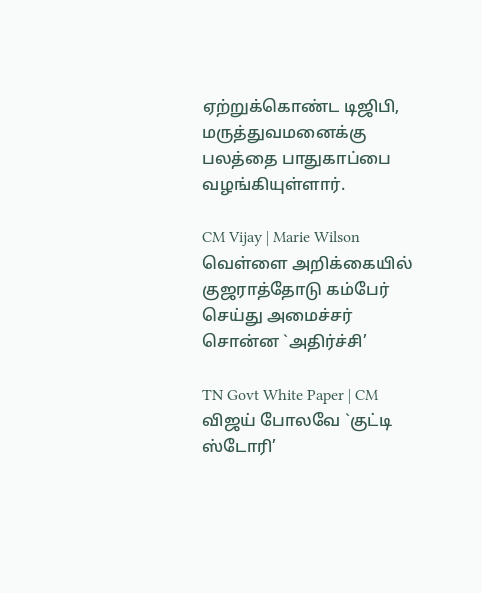ஏற்றுக்கொண்ட டிஜிபி, மருத்துவமனைக்கு பலத்தை பாதுகாப்பை வழங்கியுள்ளார்.

CM Vijay | Marie Wilson வெள்ளை அறிக்கையில் குஜராத்தோடு கம்பேர் செய்து அமைச்சர் சொன்ன `அதிர்ச்சி’

TN Govt White Paper | CM விஜய் போலவே `குட்டி ஸ்டோரி’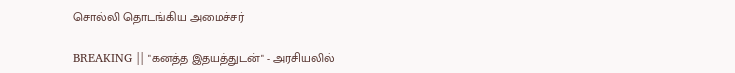சொல்லி தொடங்கிய அமைச்சர்

BREAKING || "கனத்த இதயத்துடன்" - அரசியலில்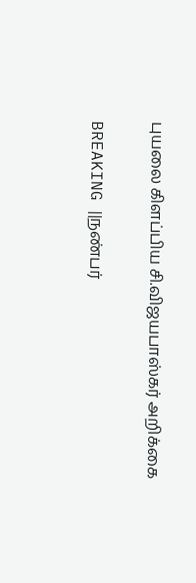புயலை கிளப்பிய சி.விஜயபாஸ்கர் அறிக்கை

BREAKING ||நண்பர்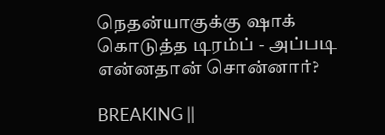நெதன்யாகுக்கு ஷாக் கொடுத்த டிரம்ப் - அப்படி என்னதான் சொன்னார்?

BREAKING ||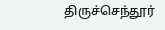திருச்செந்தூர்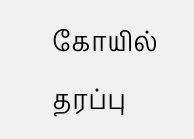கோயில் தரப்பு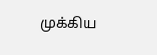முக்கிய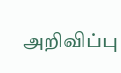அறிவிப்பு